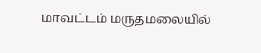மாவட்டம் மருதமலையில்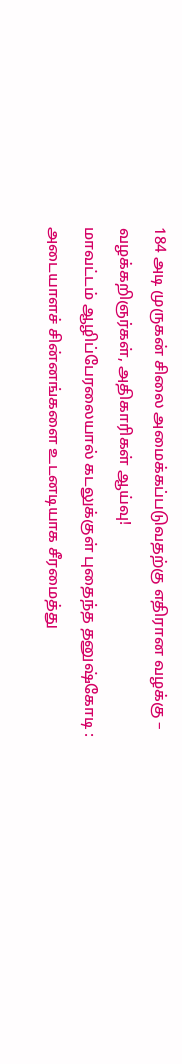184 அடி முருகன் சிலை அமைக்கப்படுவதற்கு எதிரான வழக்கு – வழக்கறிஞர்கள், அதிகாரிகள் ஆய்வு!
மாவட்டம் ஆழிப்பேரலையால் கடலுக்குள் புதைந்த தனுஷ்கோடி : அடையாளச் சின்னங்களை உடனடியாக சீரமைத்து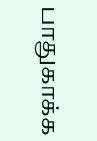பாதுகாக்க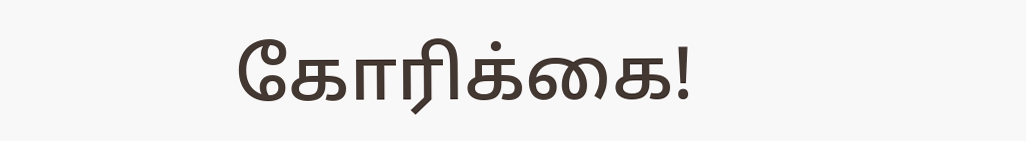கோரிக்கை!